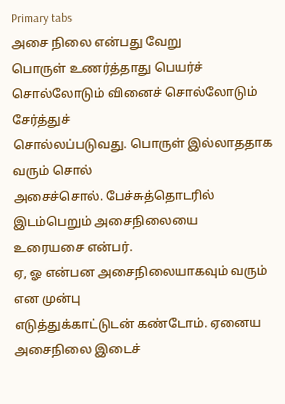Primary tabs
அசை நிலை என்பது வேறு
பொருள் உணர்த்தாது பெயர்ச்
சொல்லோடும் வினைச் சொல்லோடும் சேர்த்துச்
சொல்லப்படுவது. பொருள் இல்லாததாக வரும் சொல்
அசைச்சொல். பேச்சுத்தொடரில் இடம்பெறும் அசைநிலையை
உரையசை என்பர்.
ஏ, ஓ என்பன அசைநிலையாகவும் வரும் என முன்பு
எடுத்துக்காட்டுடன் கண்டோம். ஏனைய அசைநிலை இடைச்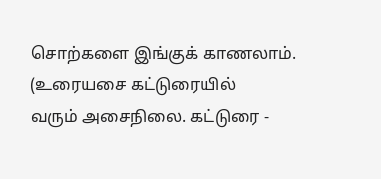சொற்களை இங்குக் காணலாம். (உரையசை கட்டுரையில்
வரும் அசைநிலை. கட்டுரை -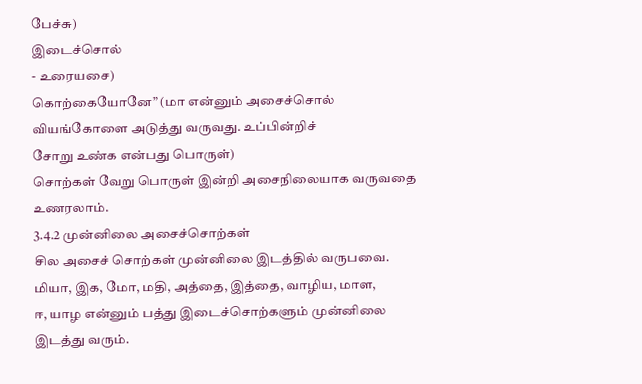பேச்சு)
இடைச்சொல்
- உரையசை)
கொற்கையோனே” (மா என்னும் அசைச்சொல்
வியங்கோளை அடுத்து வருவது. உப்பின்றிச்
சோறு உண்க என்பது பொருள்)
சொற்கள் வேறு பொருள் இன்றி அசைநிலையாக வருவதை
உணரலாம்.
3.4.2 முன்னிலை அசைச்சொற்கள்
சில அசைச் சொற்கள் முன்னிலை இடத்தில் வருபவை.
மியா, இக, மோ, மதி, அத்தை, இத்தை, வாழிய, மாள,
ஈ, யாழ என்னும் பத்து இடைச்சொற்களும் முன்னிலை
இடத்து வரும்.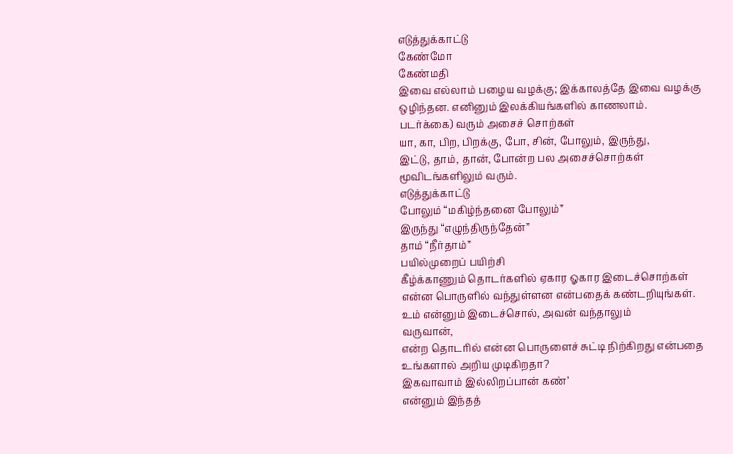எடுத்துக்காட்டு
கேண்மோ
கேண்மதி
இவை எல்லாம் பழைய வழக்கு; இக்காலத்தே இவை வழக்கு
ஒழிந்தன. எனினும் இலக்கியங்களில் காணலாம்.
படர்க்கை) வரும் அசைச் சொற்கள்
யா, கா, பிற, பிறக்கு, போ, சின், போலும், இருந்து,
இட்டு, தாம், தான், போன்ற பல அசைச்சொற்கள்
மூவிடங்களிலும் வரும்.
எடுத்துக்காட்டு
போலும் “மகிழ்ந்தனை போலும்”
இருந்து “எழுந்திருந்தேன்”
தாம் “நீர்தாம்”
பயில்முறைப் பயிற்சி
கீழ்க்காணும் தொடர்களில் ஏகார ஓகார இடைச்சொற்கள்
என்ன பொருளில் வந்துள்ளன என்பதைக் கண்டறியுங்கள்.
உம் என்னும் இடைச்சொல், அவன் வந்தாலும்
வருவான்,
என்ற தொடரில் என்ன பொருளைச் சுட்டி நிற்கிறது என்பதை
உங்களால் அறிய முடிகிறதா?
இகவாவாம் இல்லிறப்பான் கண்’
என்னும் இந்தத்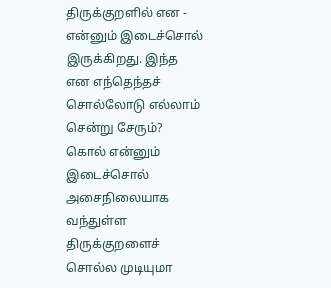திருக்குறளில் என - என்னும் இடைச்சொல்
இருக்கிறது. இந்த என எந்தெந்தச் சொல்லோடு எல்லாம்
சென்று சேரும்?
கொல் என்னும் இடைச்சொல் அசைநிலையாக வந்துள்ள
திருக்குறளைச் சொல்ல முடியுமா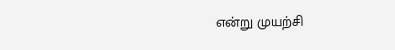என்று முயற்சி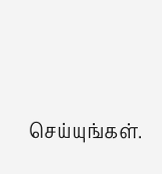செய்யுங்கள்.